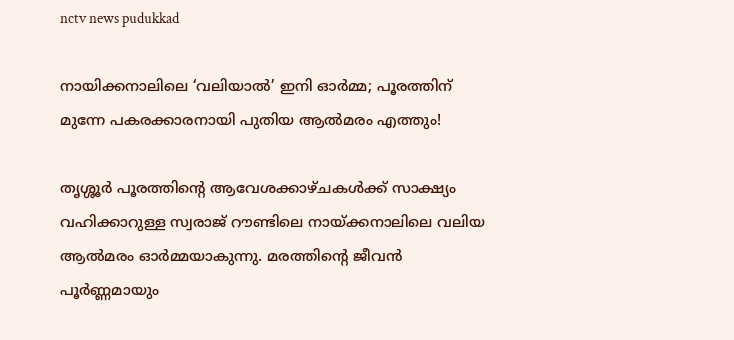nctv news pudukkad

നായിക്കനാലിലെ ‘വലിയാൽ’ ഇനി ഓർമ്മ; പൂരത്തിന് മുന്നേ പകരക്കാരനായി പുതിയ ആൽമരം എത്തും!

തൃശ്ശൂര്‍ പൂരത്തിന്റെ ആവേശക്കാഴ്ചകള്‍ക്ക് സാക്ഷ്യം വഹിക്കാറുള്ള സ്വരാജ് റൗണ്ടിലെ നായ്ക്കനാലിലെ വലിയ ആല്‍മരം ഓര്‍മ്മയാകുന്നു. മരത്തിന്റെ ജീവന്‍ പൂര്‍ണ്ണമായും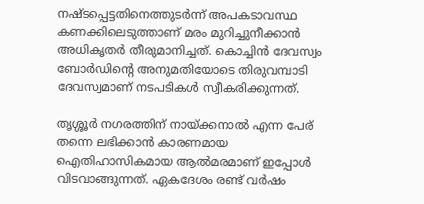നഷ്ടപ്പെട്ടതിനെത്തുടര്‍ന്ന് അപകടാവസ്ഥ കണക്കിലെടുത്താണ് മരം മുറിച്ചുനീക്കാന്‍ അധികൃതര്‍ തീരുമാനിച്ചത്. കൊച്ചിന്‍ ദേവസ്വം ബോര്‍ഡിന്റെ അനുമതിയോടെ തിരുവമ്പാടി ദേവസ്വമാണ് നടപടികള്‍ സ്വീകരിക്കുന്നത്.

തൃശ്ശൂര്‍ നഗരത്തിന് നായ്ക്കനാല്‍ എന്ന പേര് തന്നെ ലഭിക്കാന്‍ കാരണമായ ഐതിഹാസികമായ ആല്‍മരമാണ് ഇപ്പോള്‍ വിടവാങ്ങുന്നത്. ഏകദേശം രണ്ട് വര്‍ഷം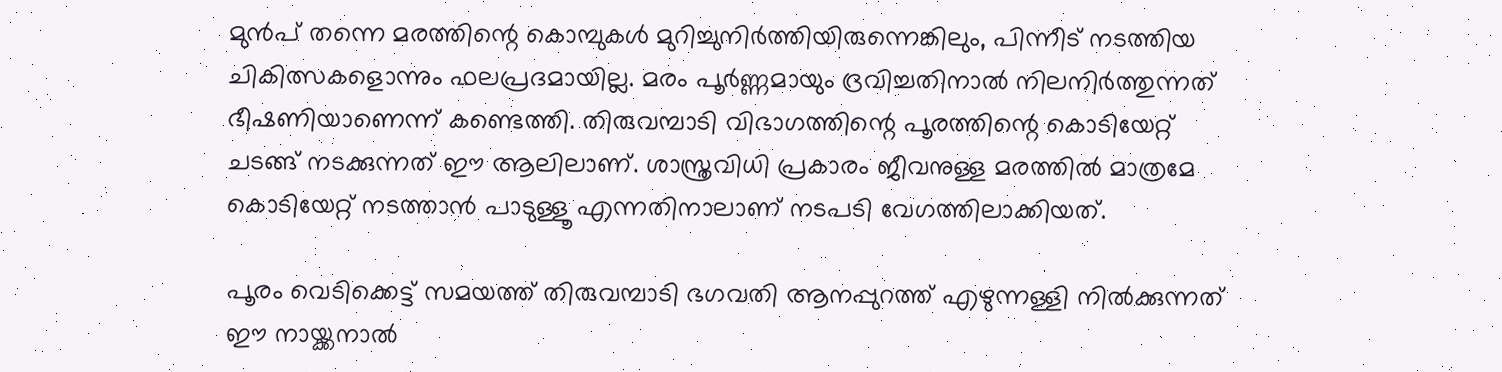മുന്‍പ് തന്നെ മരത്തിന്റെ കൊമ്പുകള്‍ മുറിച്ചുനിര്‍ത്തിയിരുന്നെങ്കിലും, പിന്നീട് നടത്തിയ ചികിത്സകളൊന്നും ഫലപ്രദമായില്ല. മരം പൂര്‍ണ്ണമായും ദ്രവിച്ചതിനാല്‍ നിലനിര്‍ത്തുന്നത് ഭീഷണിയാണെന്ന് കണ്ടെത്തി. തിരുവമ്പാടി വിഭാഗത്തിന്റെ പൂരത്തിന്റെ കൊടിയേറ്റ് ചടങ്ങ് നടക്കുന്നത് ഈ ആലിലാണ്. ശാസ്ത്രവിധി പ്രകാരം ജീവനുള്ള മരത്തില്‍ മാത്രമേ കൊടിയേറ്റ് നടത്താന്‍ പാടുള്ളൂ എന്നതിനാലാണ് നടപടി വേഗത്തിലാക്കിയത്.

പൂരം വെടിക്കെട്ട് സമയത്ത് തിരുവമ്പാടി ഭഗവതി ആനപ്പുറത്ത് എഴുന്നള്ളി നില്‍ക്കുന്നത് ഈ നായ്ക്കനാല്‍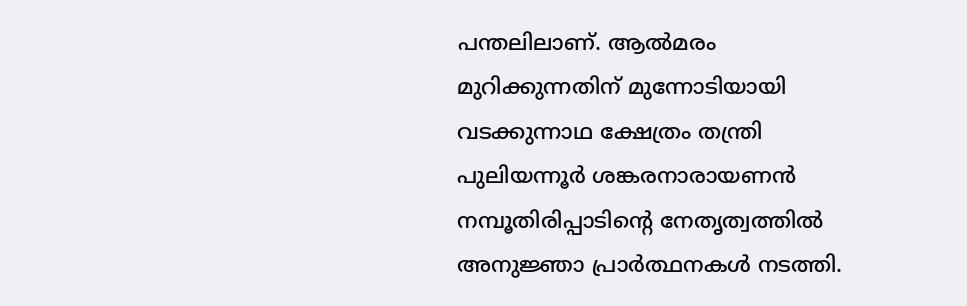പന്തലിലാണ്. ആല്‍മരം മുറിക്കുന്നതിന് മുന്നോടിയായി വടക്കുന്നാഥ ക്ഷേത്രം തന്ത്രി പുലിയന്നൂര്‍ ശങ്കരനാരായണന്‍ നമ്പൂതിരിപ്പാടിന്റെ നേതൃത്വത്തില്‍ അനുജ്ഞാ പ്രാര്‍ത്ഥനകള്‍ നടത്തി.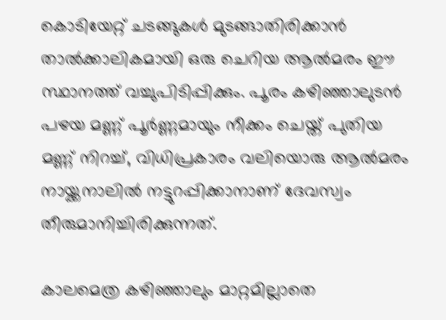കൊടിയേറ്റ് ചടങ്ങുകള്‍ മുടങ്ങാതിരിക്കാന്‍ താല്‍ക്കാലികമായി ഒരു ചെറിയ ആല്‍മരം ഈ സ്ഥാനത്ത് വച്ചുപിടിപ്പിക്കും. പൂരം കഴിഞ്ഞാലുടന്‍ പഴയ മണ്ണ് പൂര്‍ണ്ണമായും നീക്കം ചെയ്ത് പുതിയ മണ്ണ് നിറച്ച്, വിധിപ്രകാരം വലിയൊരു ആല്‍മരം നായ്ക്കനാലില്‍ നട്ടുറപ്പിക്കാനാണ് ദേവസ്വം തീരുമാനിച്ചിരിക്കുന്നത്.

കാലമെത്ര കഴിഞ്ഞാലും മാറ്റമില്ലാതെ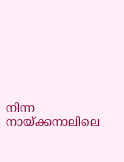നിന്ന നായ്ക്കനാലിലെ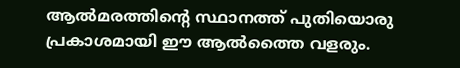ആല്‍മരത്തിന്റെ സ്ഥാനത്ത് പുതിയൊരു പ്രകാശമായി ഈ ആല്‍ത്തൈ വളരും.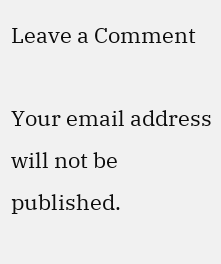Leave a Comment

Your email address will not be published.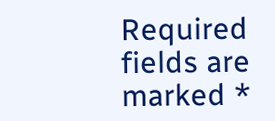Required fields are marked *